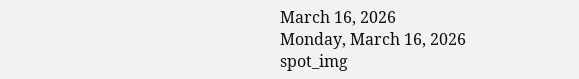March 16, 2026
Monday, March 16, 2026
spot_img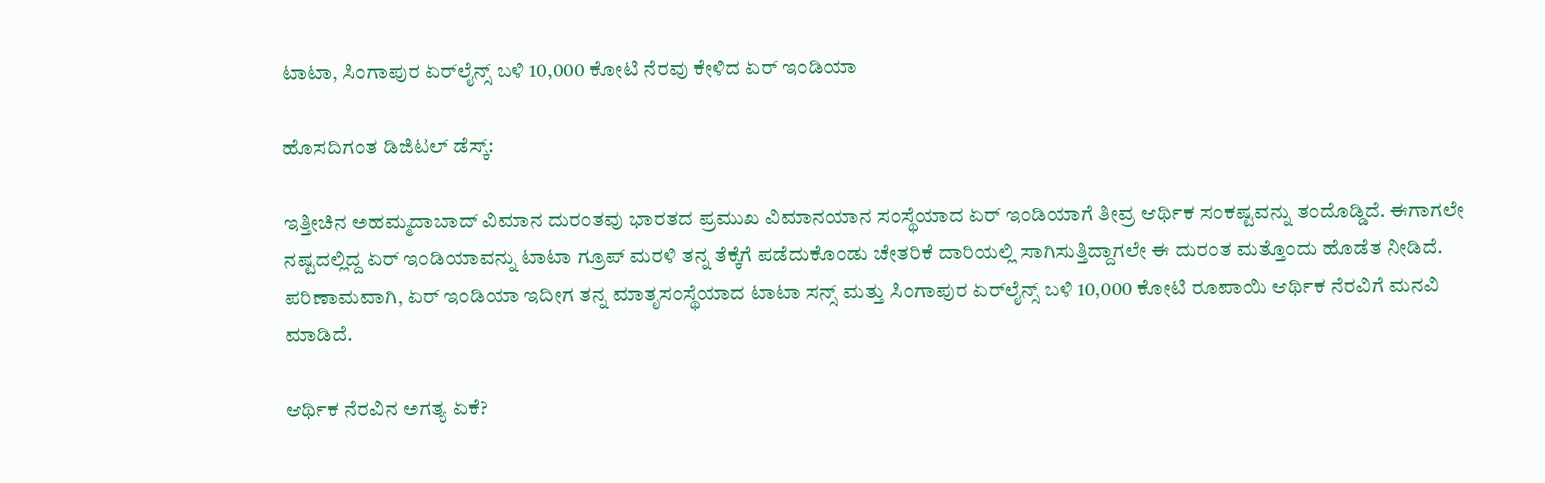ಟಾಟಾ, ಸಿಂಗಾಪುರ ಏರ್‌ಲೈನ್ಸ್ ಬಳಿ 10,000 ಕೋಟಿ ನೆರವು ಕೇಳಿದ ಏರ್ ಇಂಡಿಯಾ

ಹೊಸದಿಗಂತ ಡಿಜಿಟಲ್ ಡೆಸ್ಕ್:

ಇತ್ತೀಚಿನ ಅಹಮ್ಮದಾಬಾದ್ ವಿಮಾನ ದುರಂತವು ಭಾರತದ ಪ್ರಮುಖ ವಿಮಾನಯಾನ ಸಂಸ್ಥೆಯಾದ ಏರ್ ಇಂಡಿಯಾಗೆ ತೀವ್ರ ಆರ್ಥಿಕ ಸಂಕಷ್ಟವನ್ನು ತಂದೊಡ್ಡಿದೆ. ಈಗಾಗಲೇ ನಷ್ಟದಲ್ಲಿದ್ದ ಏರ್ ಇಂಡಿಯಾವನ್ನು ಟಾಟಾ ಗ್ರೂಪ್ ಮರಳಿ ತನ್ನ ತೆಕ್ಕೆಗೆ ಪಡೆದುಕೊಂಡು ಚೇತರಿಕೆ ದಾರಿಯಲ್ಲಿ ಸಾಗಿಸುತ್ತಿದ್ದಾಗಲೇ ಈ ದುರಂತ ಮತ್ತೊಂದು ಹೊಡೆತ ನೀಡಿದೆ. ಪರಿಣಾಮವಾಗಿ, ಏರ್ ಇಂಡಿಯಾ ಇದೀಗ ತನ್ನ ಮಾತೃಸಂಸ್ಥೆಯಾದ ಟಾಟಾ ಸನ್ಸ್ ಮತ್ತು ಸಿಂಗಾಪುರ ಏರ್‌ಲೈನ್ಸ್ ಬಳಿ 10,000 ಕೋಟಿ ರೂಪಾಯಿ ಆರ್ಥಿಕ ನೆರವಿಗೆ ಮನವಿ ಮಾಡಿದೆ.

ಆರ್ಥಿಕ ನೆರವಿನ ಅಗತ್ಯ ಏಕೆ?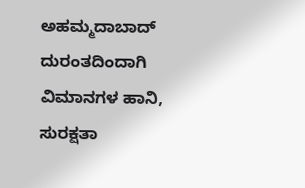ಅಹಮ್ಮದಾಬಾದ್ ದುರಂತದಿಂದಾಗಿ ವಿಮಾನಗಳ ಹಾನಿ, ಸುರಕ್ಷತಾ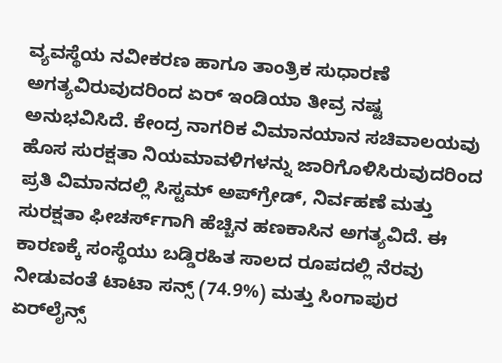ವ್ಯವಸ್ಥೆಯ ನವೀಕರಣ ಹಾಗೂ ತಾಂತ್ರಿಕ ಸುಧಾರಣೆ ಅಗತ್ಯವಿರುವುದರಿಂದ ಏರ್ ಇಂಡಿಯಾ ತೀವ್ರ ನಷ್ಟ ಅನುಭವಿಸಿದೆ. ಕೇಂದ್ರ ನಾಗರಿಕ ವಿಮಾನಯಾನ ಸಚಿವಾಲಯವು ಹೊಸ ಸುರಕ್ಷತಾ ನಿಯಮಾವಳಿಗಳನ್ನು ಜಾರಿಗೊಳಿಸಿರುವುದರಿಂದ ಪ್ರತಿ ವಿಮಾನದಲ್ಲಿ ಸಿಸ್ಟಮ್ ಅಪ್‌ಗ್ರೇಡ್, ನಿರ್ವಹಣೆ ಮತ್ತು ಸುರಕ್ಷತಾ ಫೀಚರ್ಸ್‌ಗಾಗಿ ಹೆಚ್ಚಿನ ಹಣಕಾಸಿನ ಅಗತ್ಯವಿದೆ. ಈ ಕಾರಣಕ್ಕೆ ಸಂಸ್ಥೆಯು ಬಡ್ಡಿರಹಿತ ಸಾಲದ ರೂಪದಲ್ಲಿ ನೆರವು ನೀಡುವಂತೆ ಟಾಟಾ ಸನ್ಸ್ (74.9%) ಮತ್ತು ಸಿಂಗಾಪುರ ಏರ್‌ಲೈನ್ಸ್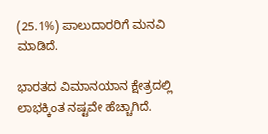(25.1%) ಪಾಲುದಾರರಿಗೆ ಮನವಿ ಮಾಡಿದೆ.

ಭಾರತದ ವಿಮಾನಯಾನ ಕ್ಷೇತ್ರದಲ್ಲಿ ಲಾಭಕ್ಕಿಂತ ನಷ್ಟವೇ ಹೆಚ್ಚಾಗಿದೆ.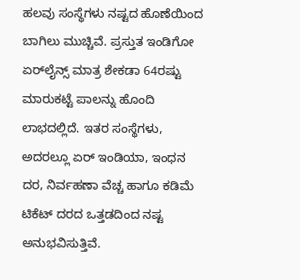ಹಲವು ಸಂಸ್ಥೆಗಳು ನಷ್ಟದ ಹೊಣೆಯಿಂದ ಬಾಗಿಲು ಮುಚ್ಚಿವೆ. ಪ್ರಸ್ತುತ ಇಂಡಿಗೋ ಏರ್‌ಲೈನ್ಸ್ ಮಾತ್ರ ಶೇಕಡಾ 64ರಷ್ಟು ಮಾರುಕಟ್ಟೆ ಪಾಲನ್ನು ಹೊಂದಿ ಲಾಭದಲ್ಲಿದೆ. ಇತರ ಸಂಸ್ಥೆಗಳು, ಅದರಲ್ಲೂ ಏರ್ ಇಂಡಿಯಾ, ಇಂಧನ ದರ, ನಿರ್ವಹಣಾ ವೆಚ್ಚ ಹಾಗೂ ಕಡಿಮೆ ಟಿಕೆಟ್ ದರದ ಒತ್ತಡದಿಂದ ನಷ್ಟ ಅನುಭವಿಸುತ್ತಿವೆ.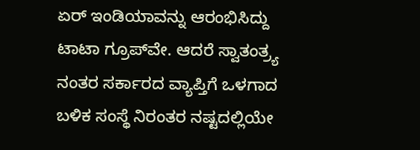ಏರ್ ಇಂಡಿಯಾವನ್ನು ಆರಂಭಿಸಿದ್ದು ಟಾಟಾ ಗ್ರೂಪ್‌ವೇ. ಆದರೆ ಸ್ವಾತಂತ್ರ್ಯ ನಂತರ ಸರ್ಕಾರದ ವ್ಯಾಪ್ತಿಗೆ ಒಳಗಾದ ಬಳಿಕ ಸಂಸ್ಥೆ ನಿರಂತರ ನಷ್ಟದಲ್ಲಿಯೇ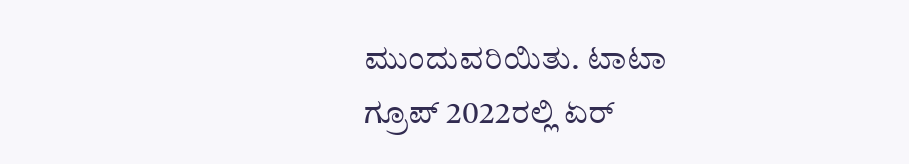ಮುಂದುವರಿಯಿತು. ಟಾಟಾ ಗ್ರೂಪ್ 2022ರಲ್ಲಿ ಏರ್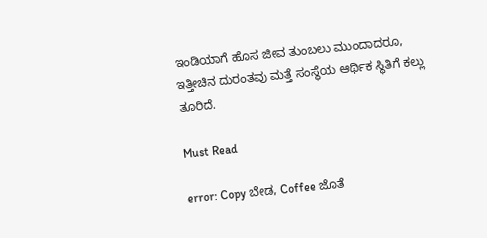ಇಂಡಿಯಾಗೆ ಹೊಸ ಜೀವ ತುಂಬಲು ಮುಂದಾದರೂ, ಇತ್ತೀಚಿನ ದುರಂತವು ಮತ್ತೆ ಸಂಸ್ಥೆಯ ಆರ್ಥಿಕ ಸ್ಥಿತಿಗೆ ಕಲ್ಲು ತೂರಿದೆ.

Must Read

error: Copy ಬೇಡ, Coffee ಜೊತೆ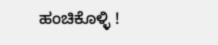ಹಂಚಿಕೊಳ್ಳಿ !